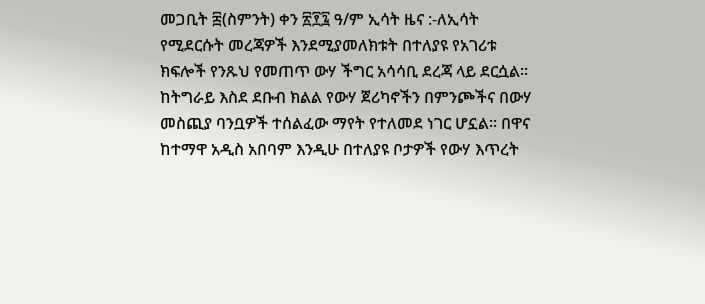መጋቢት ፰(ስምንት) ቀን ፳፻፯ ዓ/ም ኢሳት ዜና :-ለኢሳት የሚደርሱት መረጃዎች እንደሚያመለክቱት በተለያዩ የአገሪቱ ክፍሎች የንጹህ የመጠጥ ውሃ ችግር አሳሳቢ ደረጃ ላይ ደርሷል። ከትግራይ እስደ ደቡብ ክልል የውሃ ጀሪካኖችን በምንጮችና በውሃ መስጪያ ባንቧዎች ተሰልፈው ማየት የተለመደ ነገር ሆኗል። በዋና ከተማዋ አዲስ አበባም እንዲሁ በተለያዩ ቦታዎች የውሃ እጥረት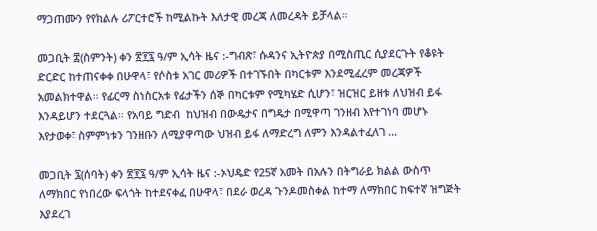ማጋጠሙን የየክልሉ ሪፖርተሮች ከሚልኩት እለታዊ መረጃ ለመረዳት ይቻላል።

መጋቢት ፰(ስምንት) ቀን ፳፻፯ ዓ/ም ኢሳት ዜና :-ግብጽ፣ ሱዳንና ኢትዮጵያ በሚስጢር ሲያደርጉት የቆዩት ድርድር ከተጠናቀቀ በሁዋላ፣ የሶስቱ አገር መሪዎች በተገኙበት በካርቱም እንደሚፈረም መረጃዎች አመልክተዋል። የፊርማ ስነስርአቱ የፊታችን ሰኞ በካርቱም የሚካሄድ ሲሆን፣ ዝርዝር ይዘቱ ለህዝብ ይፋ እንዳይሆን ተደርጓል። የአባይ ግድብ  ከህዝብ በውዴታና በግዴታ በሚዋጣ ገንዘብ እየተገነባ መሆኑ እየታወቀ፣ ስምምነቱን ገንዘቡን ለሚያዋጣው ህዝብ ይፋ ለማድረግ ለምን እንዳልተፈለገ …

መጋቢት ፯(ሰባት) ቀን ፳፻፯ ዓ/ም ኢሳት ዜና :-ኦህዴድ የ25ኛ አመት በአሉን በትግራይ ክልል ውስጥ ለማክበር የነበረው ፍላጎት ከተደናቀፈ በሁዋላ፣ በደራ ወረዳ ጉንዶመስቀል ከተማ ለማክበር ከፍተኛ ዝግጅት እያደረገ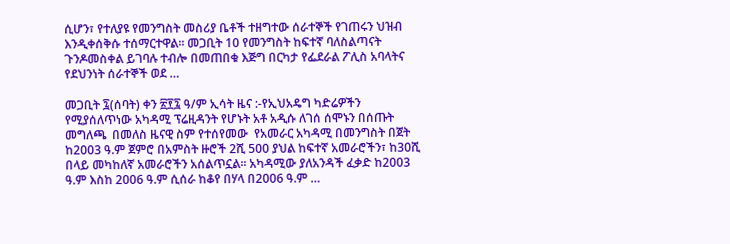ሲሆን፣ የተለያዩ የመንግስት መስሪያ ቤቶች ተዘግተው ሰራተኞች የገጠሩን ህዝብ እንዲቀሰቅሱ ተሰማርተዋል። መጋቢት 10 የመንግስት ከፍተኛ ባለስልጣናት ጉንዶመስቀል ይገባሉ ተብሎ በመጠበቁ እጅግ በርካታ የፌደራል ፖሊስ አባላትና የደህንነት ሰራተኞች ወደ …

መጋቢት ፯(ሰባት) ቀን ፳፻፯ ዓ/ም ኢሳት ዜና :-የኢህአዴግ ካድሬዎችን የሚያሰለጥነው አካዳሚ ፕሬዚዳንት የሆኑት አቶ አዲሱ ለገሰ ሰሞኑን በሰጡት መግለጫ  በመለስ ዜናዊ ስም የተሰየመው  የአመራር አካዳሚ በመንግስት በጀት ከ2003 ዓ.ም ጀምሮ በአምስት ዙሮች 2ሺ 500 ያህል ከፍተኛ አመራሮችን፣ ከ30ሺ በላይ መካከለኛ አመራሮችን አሰልጥኗል፡፡ አካዳሚው ያለአንዳች ፈቃድ ከ2003 ዓ.ም እስከ 2006 ዓ.ም ሲሰራ ከቆየ በሃላ በ2006 ዓ.ም …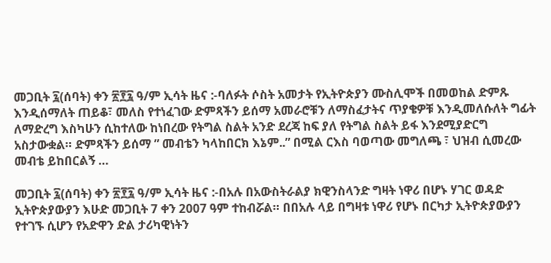መጋቢት ፯(ሰባት) ቀን ፳፻፯ ዓ/ም ኢሳት ዜና :-ባለፉት ሶስት አመታት የኢትዮጵያን ሙስሊሞች በመወከል ድምጹ እንዲሰማለት ጠይቆ፣ መለስ የተነፈገው ድምጻችን ይሰማ አመራሮቹን ለማስፈታትና ጥያቄዎቹ እንዲመለሱለት ግፊት ለማድረግ እስካሁን ሲከተለው ከነበረው የትግል ስልት አንድ ደረጃ ከፍ ያለ የትግል ስልት ይፋ እንደሚያድርግ አስታውቋል። ድምጻችን ይሰማ ” መብቴን ካላከበርክ እኔም..” በሚል ርእስ ባወጣው መግለጫ ፣ ህዝብ ሲመረው መብቴ ይከበርልኝ …

መጋቢት ፯(ሰባት) ቀን ፳፻፯ ዓ/ም ኢሳት ዜና :-በአሉ በአውስትራልያ ክዊንስላንድ ግዛት ነዋሪ በሆኑ ሃገር ወዳድ ኢትዮጵያውያን እሁድ መጋቢት 7 ቀን 2007 ዓም ተከብሯል። በበአሉ ላይ በግዛቱ ነዋሪ የሆኑ በርካታ ኢትዮጵያውያን የተገኙ ሲሆን የአድዋን ድል ታሪካዊነትን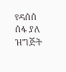የዳሰሰ ሰፋ ያለ ዝግጅት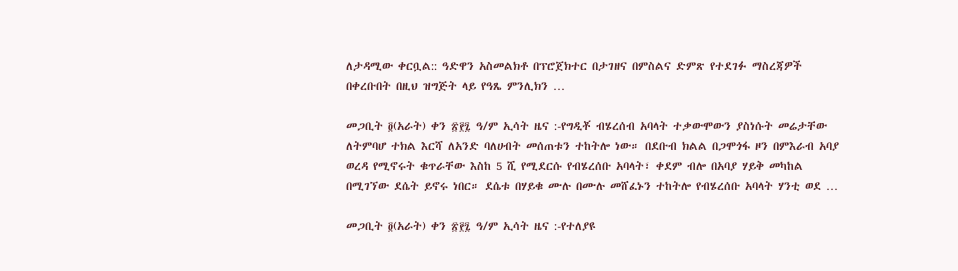ለታዳሚው ቀርቧል:: ዓድዋን አስመልክቶ በፕሮጀክተር በታገዘና በምስልና ድምጽ የተደገፉ ማስረጃዎች በቀረቡበት በዚህ ዝግጅት ላይ የዓጼ ምንሊክን …

መጋቢት ፬(አራት) ቀን ፳፻፯ ዓ/ም ኢሳት ዜና :-የግዲቾ ብሄረሰብ አባላት ተቃውሞውን ያስነሱት መሬታቸው ለትምባሆ ተክል እርሻ ለአንድ ባለሀብት መሰጠቱን ተከትሎ ነው። በደቡብ ክልል በጋሞጎፋ ዞን በምእራብ አባያ ወረዳ የሚኖሩት ቁጥራቸው እስከ 5 ሺ የሚደርሱ የብሄረሰቡ አባላት፣ ቀደም ብሎ በአባያ ሃይቅ መካከል በሚገኘው ደሴት ይኖሩ ነበር። ደሴቱ በሃይቁ ሙሉ በሙሉ መሸፈኑን ተከትሎ የብሄረሰቡ አባላት ሃንቲ ወደ …

መጋቢት ፬(አራት) ቀን ፳፻፯ ዓ/ም ኢሳት ዜና :-የተለያዩ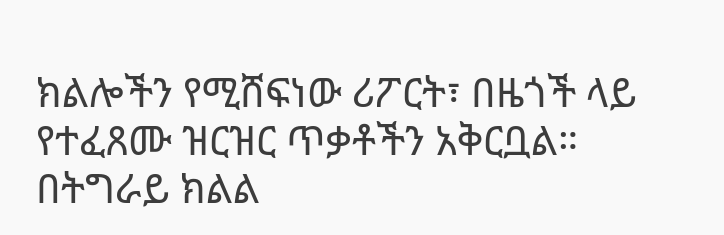ክልሎችን የሚሸፍነው ሪፖርት፣ በዜጎች ላይ የተፈጸሙ ዝርዝር ጥቃቶችን አቅርቧል።  በትግራይ ክልል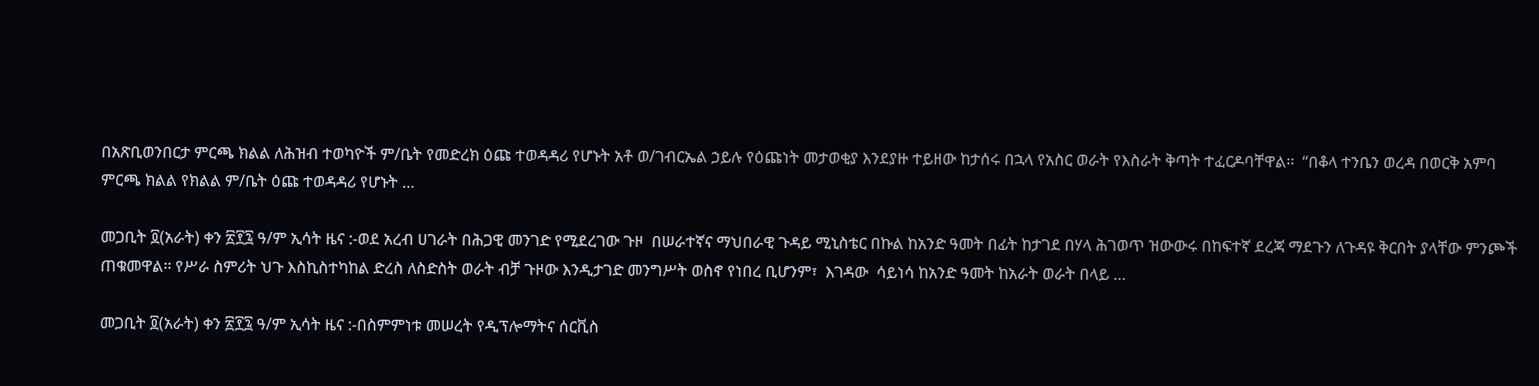በአጽቢወንበርታ ምርጫ ክልል ለሕዝብ ተወካዮች ም/ቤት የመድረክ ዕጩ ተወዳዳሪ የሆኑት አቶ ወ/ገብርኤል ኃይሉ የዕጩነት መታወቂያ እንደያዙ ተይዘው ከታሰሩ በኋላ የአስር ወራት የእስራት ቅጣት ተፈርዶባቸዋል፡፡  “በቆላ ተንቤን ወረዳ በወርቅ አምባ ምርጫ ክልል የክልል ም/ቤት ዕጩ ተወዳዳሪ የሆኑት …

መጋቢት ፬(አራት) ቀን ፳፻፯ ዓ/ም ኢሳት ዜና :-ወደ አረብ ሀገራት በሕጋዊ መንገድ የሚደረገው ጉዞ  በሠራተኛና ማህበራዊ ጉዳይ ሚኒስቴር በኩል ከአንድ ዓመት በፊት ከታገደ በሃላ ሕገወጥ ዝውውሩ በከፍተኛ ደረጃ ማደጉን ለጉዳዩ ቅርበት ያላቸው ምንጮች ጠቁመዋል፡፡ የሥራ ስምሪት ህጉ እስኪስተካከል ድረስ ለስድስት ወራት ብቻ ጉዞው እንዲታገድ መንግሥት ወስኖ የነበረ ቢሆንም፣  እገዳው  ሳይነሳ ከአንድ ዓመት ከአራት ወራት በላይ …

መጋቢት ፬(አራት) ቀን ፳፻፯ ዓ/ም ኢሳት ዜና :-በስምምነቱ መሠረት የዲፕሎማትና ሰርቪስ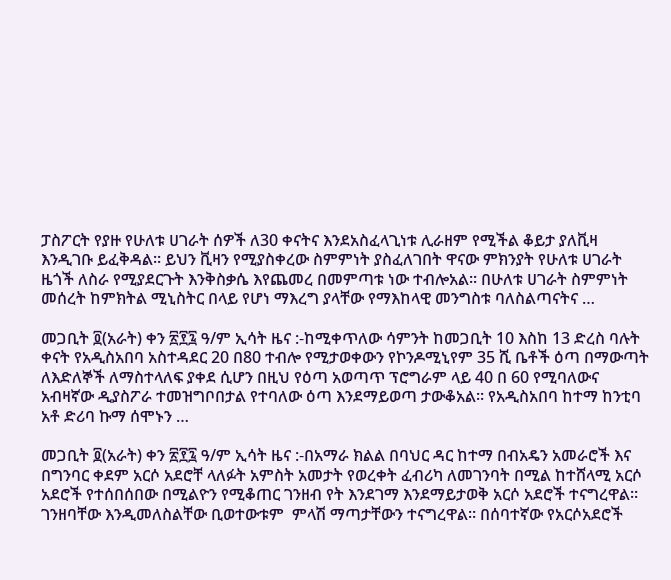ፓስፖርት የያዙ የሁለቱ ሀገራት ሰዎች ለ30 ቀናትና እንደአስፈላጊነቱ ሊራዘም የሚችል ቆይታ ያለቪዛ እንዲገቡ ይፈቅዳል፡፡ ይህን ቪዛን የሚያስቀረው ስምምነት ያስፈለገበት ዋናው ምክንያት የሁለቱ ሀገራት ዜጎች ለስራ የሚያደርጉት እንቅስቃሴ እየጨመረ በመምጣቱ ነው ተብሎአል፡፡ በሁለቱ ሀገራት ስምምነት መሰረት ከምክትል ሚኒስትር በላይ የሆነ ማእረግ ያላቸው የማእከላዊ መንግስቱ ባለስልጣናትና …

መጋቢት ፬(አራት) ቀን ፳፻፯ ዓ/ም ኢሳት ዜና :-ከሚቀጥለው ሳምንት ከመጋቢት 10 እስከ 13 ድረስ ባሉት ቀናት የአዲስአበባ አስተዳደር 20 በ80 ተብሎ የሚታወቀውን የኮንዶሚኒየም 35 ሺ ቤቶች ዕጣ በማውጣት ለእድለኞች ለማስተላለፍ ያቀደ ሲሆን በዚህ የዕጣ አወጣጥ ፕሮግራም ላይ 40 በ 60 የሚባለውና አብዛኛው ዲያስፖራ ተመዝግቦበታል የተባለው ዕጣ እንደማይወጣ ታውቆአል፡፡ የአዲስአበባ ከተማ ከንቲባ አቶ ድሪባ ኩማ ሰሞኑን …

መጋቢት ፬(አራት) ቀን ፳፻፯ ዓ/ም ኢሳት ዜና :-በአማራ ክልል በባህር ዳር ከተማ በብአዴን አመራሮች እና በግንባር ቀደም አርሶ አደሮቸ ላለፉት አምስት አመታት የወረቀት ፈብሪካ ለመገንባት በሚል ከተሸላሚ አርሶ አደሮች የተሰበሰበው በሚልዮን የሚቆጠር ገንዘብ የት እንደገማ እንደማይታወቅ አርሶ አደሮች ተናግረዋል። ገንዘባቸው እንዲመለስልቸው ቢወተውቱም  ምላሽ ማጣታቸውን ተናግረዋል። በሰባተኛው የአርሶአደሮች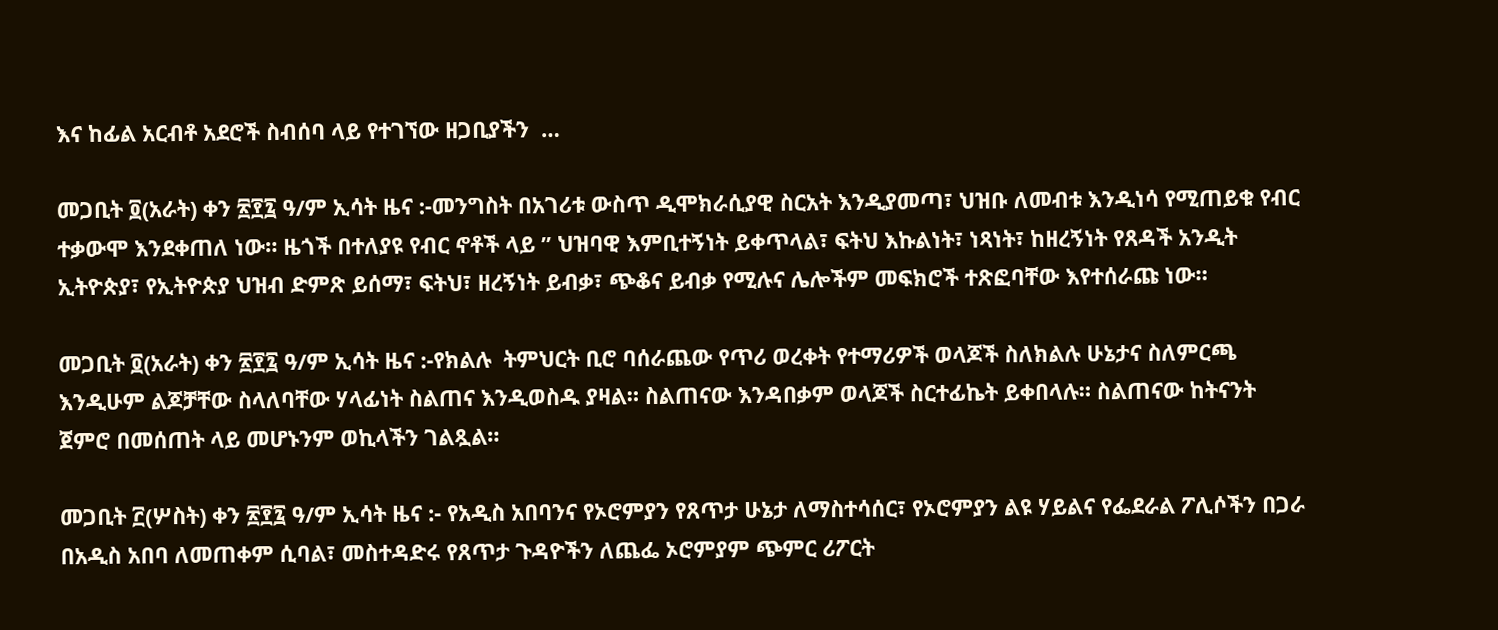እና ከፊል አርብቶ አደሮች ስብሰባ ላይ የተገኘው ዘጋቢያችን  …

መጋቢት ፬(አራት) ቀን ፳፻፯ ዓ/ም ኢሳት ዜና :-መንግስት በአገሪቱ ውስጥ ዲሞክራሲያዊ ስርአት እንዲያመጣ፣ ህዝቡ ለመብቱ እንዲነሳ የሚጠይቁ የብር  ተቃውሞ እንደቀጠለ ነው። ዜጎች በተለያዩ የብር ኖቶች ላይ ” ህዝባዊ እምቢተኝነት ይቀጥላል፣ ፍትህ እኩልነት፣ ነጻነት፣ ከዘረኝነት የጸዳች አንዲት ኢትዮጵያ፣ የኢትዮጵያ ህዝብ ድምጽ ይሰማ፣ ፍትህ፣ ዘረኝነት ይብቃ፣ ጭቆና ይብቃ የሚሉና ሌሎችም መፍክሮች ተጽፎባቸው እየተሰራጩ ነው።

መጋቢት ፬(አራት) ቀን ፳፻፯ ዓ/ም ኢሳት ዜና :-የክልሉ  ትምህርት ቢሮ ባሰራጨው የጥሪ ወረቀት የተማሪዎች ወላጆች ስለክልሉ ሁኔታና ስለምርጫ እንዲሁም ልጆቻቸው ስላለባቸው ሃላፊነት ስልጠና እንዲወስዱ ያዛል። ስልጠናው እንዳበቃም ወላጆች ስርተፊኬት ይቀበላሉ። ስልጠናው ከትናንት ጀምሮ በመሰጠት ላይ መሆኑንም ወኪላችን ገልጿል።

መጋቢት ፫(ሦስት) ቀን ፳፻፯ ዓ/ም ኢሳት ዜና :- የአዲስ አበባንና የኦሮምያን የጸጥታ ሁኔታ ለማስተሳሰር፣ የኦሮምያን ልዩ ሃይልና የፌደራል ፖሊሶችን በጋራ በአዲስ አበባ ለመጠቀም ሲባል፣ መስተዳድሩ የጸጥታ ጉዳዮችን ለጨፌ ኦሮምያም ጭምር ሪፖርት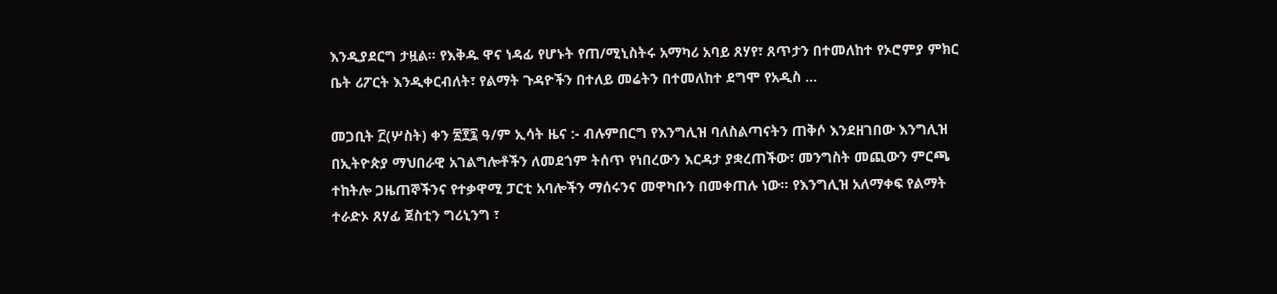እንዲያደርግ ታዟል። የእቅዱ ዋና ነዳፊ የሆኑት የጠ/ሚኒስትሩ አማካሪ አባይ ጸሃየ፣ ጸጥታን በተመለከተ የኦሮምያ ምክር ቤት ሪፖርት እንዲቀርብለት፣ የልማት ጉዳዮችን በተለይ መሬትን በተመለከተ ደግሞ የአዲስ …

መጋቢት ፫(ሦስት) ቀን ፳፻፯ ዓ/ም ኢሳት ዜና :- ብሉምበርግ የእንግሊዝ ባለስልጣናትን ጠቅሶ እንደዘገበው እንግሊዝ በኢትዮጵያ ማህበራዊ አገልግሎቶችን ለመደጎም ትሰጥ የነበረውን እርዳታ ያቋረጠችው፣ መንግስት መጪውን ምርጫ ተከትሎ ጋዜጠኞችንና የተቃዋሚ ፓርቲ አባሎችን ማሰሩንና መዋካቡን በመቀጠሉ ነው። የእንግሊዝ አለማቀፍ የልማት ተራድኦ ጸሃፊ ጀስቲን ግሪኒንግ ፣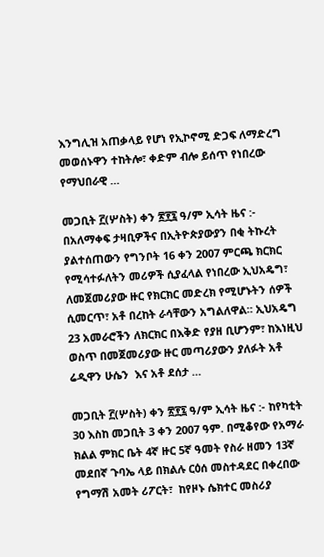እንግሊዝ አጠቃላይ የሆነ የኢኮኖሚ ድጋፍ ለማድረግ መወሰኑዋን ተከትሎ፣ ቀድም ብሎ ይሰጥ የነበረው የማህበራዊ …

መጋቢት ፫(ሦስት) ቀን ፳፻፯ ዓ/ም ኢሳት ዜና :- በአለማቀፍ ታዛቢዎችና በኢትዮጵያውያን በቂ ትኩረት ያልተሰጠውን የግንቦት 16 ቀን 2007 ምርጫ ክርክር የሚሳተፉለትን መሪዎች ሲያፈላል የነበረው ኢህአዴግ፣ ለመጀመሪያው ዙር የክርክር መድረክ የሚሆኑትን ሰዎች ሲመርጥ፣ አቶ በረከት ራሳቸውን አግልለዋል። ኢህአዴግ 23 አመራሮችን ለክርክር በእቅድ የያዘ ቢሆንም፣ ከእነዚህ ወስጥ በመጀመሪያው ዙር መጣሪያውን ያለፉት አቶ  ሬዲዋን ሁሴን  እና አቶ ደሰታ …

መጋቢት ፫(ሦስት) ቀን ፳፻፯ ዓ/ም ኢሳት ዜና :- ከየካቲት 30 እስከ መጋቢት 3 ቀን 2007 ዓም. በሚቆየው የአማራ ክልል ምክር ቤት 4ኛ ዙር 5ኛ ዓመት የስራ ዘመን 13ኛ መደበኛ ጉባኤ ላይ በክልሉ ርዕሰ መስተዳደር በቀረበው  የግማሽ አመት ሪፖርት፣  ከየዞኑ ሴክተር መስሪያ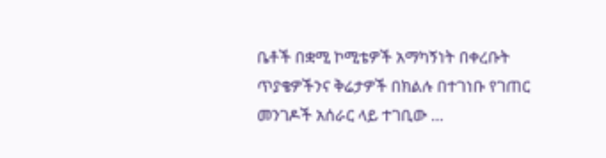ቤቶች በቋሚ ኮሚቴዎች አማካኝነት በቀረቡት ጥያቄዎችንና ቅሬታዎች በክልሉ በተገነቡ የገጠር መንገዶች አሰራር ላይ ተገቢው …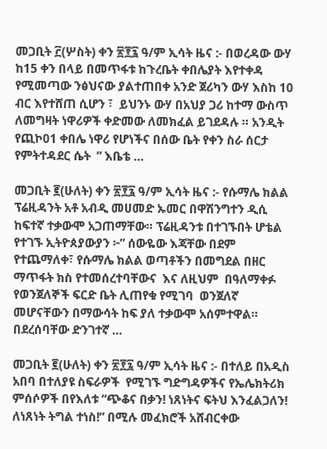መጋቢት ፫(ሦስት) ቀን ፳፻፯ ዓ/ም ኢሳት ዜና :- በወረዳው ውሃ ከ15 ቀን በላይ በመጥፋቱ ከጉረቤት ቀበሌያት እየተቀዳ የሚመጣው ንፅህናው ያልተጠበቀ አንድ ጀሪካን ውሃ እስከ 10 ብር እየተሸጠ ሲሆን ፣  ይህንኑ ውሃ በአህያ ጋሪ ከተማ ውስጥ ለመግዛት ነዋሪዎች ቀድመው ለመክፈል ይገደዳሉ ። አንዲት የጪኮ01 ቀበሌ ነዋሪ የሆነችና በሰው ቤት የቀን ስራ ሰርታ የምትተዳደር ሴት  ” እቤቴ …

መጋቢት ፪(ሁለት) ቀን ፳፻፯ ዓ/ም ኢሳት ዜና :- የሱማሌ ክልል ፕሬዚዳንት አቶ አብዲ መሀመድ ኡመር በዋሽንግተን ዲሲ ከፍተኛ ተቃውሞ አጋጠማቸው። ፕሬዚዳንቱ በተገኙበት ሆቴል የተገኙ ኢትዮጰያውያን ፦” ሰውዬው እጃቸው በደም የተጨማለቀ፣ የሱማሌ ክልል ወጣቶችን በመግደል በዘር ማጥፋት ክስ የተመሰረተባቸውና  እና ለዚህም  በዓለማቀፉ የወንጀለኞች ፍርድ ቤት ሊጠየቁ የሚገባ  ወንጀለኛ መሆናቸውን በማውሳት ከፍ ያለ ተቃውሞ አሰምተዋል። በደረሰባቸው ድንገተኛ …

መጋቢት ፪(ሁለት) ቀን ፳፻፯ ዓ/ም ኢሳት ዜና :- በተለይ በአዲስ አበባ በተለያዩ ስፍራዎች  የሚገኙ ግድግዳዎችና የኤሌክትሪክ ምሰሶዎች በየእለቱ “ጭቆና በቃን! ነጸነትና ፍትህ እንፈልጋለን!  ለነጸነት ትግል ተነስ!” በሚሉ መፈክሮች አሸብርቀው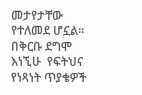መታየታቸው የተለመደ ሆኗል። በቅርቡ ደግሞ  እነኚሁ  የፍትህና  የነጻነት ጥያቄዎች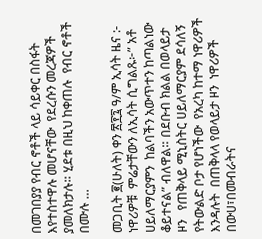በመገበያያ የብር ኖቶች ላይ ሳይቀር በስፋት  እየተስተዋሉ መሆናቸው  የደረሱን መረጃዎች ያመለክታሉ። ሂደቱ በዚህ ከቀጠሉ  የብር ኖቶች በሙሉ …

መጋቢት ፪(ሁለት) ቀን ፳፻፯ ዓ/ም ኢሳት ዜና :- ነዋሪዎቹ  ምሬታቸውን ለኢሳት ሲግልጹ፦” አቶ ሀይለማርያምን  ከልባችን አውጥተን ከጣልነው ቆይተናል” ብለዋል። በደቡብ ክልል በወላይታ ዞን   የጠቅላይ ሚኒስትር ሀይለማርያም ደሳለኝ የትውልድ ቦታ የሆነችው  የአረካ ከተማ ነዋሪዎች እንዳሉት  በጠቅላላ የወላይታ ዞን  ነዋሪዎች በውሀ፣በመብራትና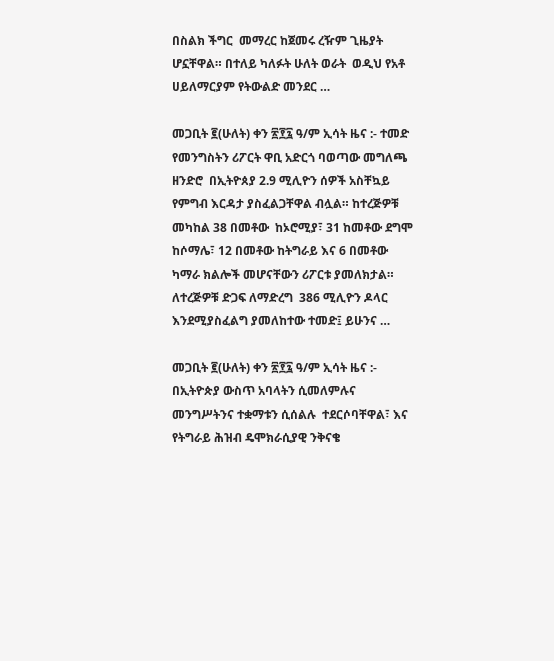በስልክ ችግር  መማረር ከጀመሩ ረዥም ጊዜያት ሆኗቸዋል። በተለይ ካለፉት ሁለት ወራት  ወዲህ የአቶ ሀይለማርያም የትውልድ መንደር …

መጋቢት ፪(ሁለት) ቀን ፳፻፯ ዓ/ም ኢሳት ዜና :- ተመድ የመንግስትን ሪፖርት ዋቢ አድርጎ ባወጣው መግለጫ ዘንድሮ  በኢትዮጰያ 2.9 ሚሊዮን ሰዎች አስቸኳይ የምግብ እርዳታ ያስፈልጋቸዋል ብሏል። ከተረጅዎቹ መካከል 38 በመቶው  ከኦሮሚያ፣ 31 ከመቶው ደግሞ ከሶማሌ፣ 12 በመቶው ከትግራይ እና 6 በመቶው ካማራ ክልሎች መሆናቸውን ሪፖርቱ ያመለክታል። ለተረጅዎቹ ድጋፍ ለማድረግ  386 ሚሊዮን ዶላር  እንደሚያስፈልግ ያመለከተው ተመድ፤ ይሁንና …

መጋቢት ፪(ሁለት) ቀን ፳፻፯ ዓ/ም ኢሳት ዜና :- በኢትዮጵያ ውስጥ አባላትን ሲመለምሉና  መንግሥትንና ተቋማቱን ሲሰልሉ  ተደርሶባቸዋል፣ እና  የትግራይ ሕዝብ ዴሞክራሲያዊ ንቅናቄ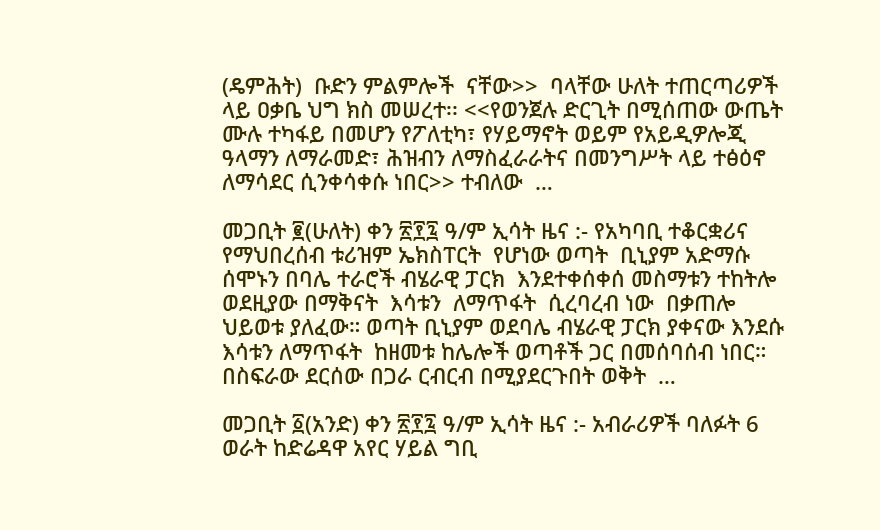(ዴምሕት)  ቡድን ምልምሎች  ናቸው>>  ባላቸው ሁለት ተጠርጣሪዎች ላይ ዐቃቤ ህግ ክስ መሠረተ፡፡ <<የወንጀሉ ድርጊት በሚሰጠው ውጤት ሙሉ ተካፋይ በመሆን የፖለቲካ፣ የሃይማኖት ወይም የአይዲዎሎጂ ዓላማን ለማራመድ፣ ሕዝብን ለማስፈራራትና በመንግሥት ላይ ተፅዕኖ ለማሳደር ሲንቀሳቀሱ ነበር>> ተብለው  …

መጋቢት ፪(ሁለት) ቀን ፳፻፯ ዓ/ም ኢሳት ዜና :- የአካባቢ ተቆርቋሪና የማህበረሰብ ቱሪዝም ኤክስፐርት  የሆነው ወጣት  ቢኒያም አድማሱ ሰሞኑን በባሌ ተራሮች ብሄራዊ ፓርክ  እንደተቀሰቀሰ መስማቱን ተከትሎ  ወደዚያው በማቅናት  እሳቱን  ለማጥፋት  ሲረባረብ ነው  በቃጠሎ ህይወቱ ያለፈው። ወጣት ቢኒያም ወደባሌ ብሄራዊ ፓርክ ያቀናው እንደሱ እሳቱን ለማጥፋት  ከዘመቱ ከሌሎች ወጣቶች ጋር በመሰባሰብ ነበር። በስፍራው ደርሰው በጋራ ርብርብ በሚያደርጉበት ወቅት  …

መጋቢት ፩(አንድ) ቀን ፳፻፯ ዓ/ም ኢሳት ዜና :- አብራሪዎች ባለፉት 6 ወራት ከድሬዳዋ አየር ሃይል ግቢ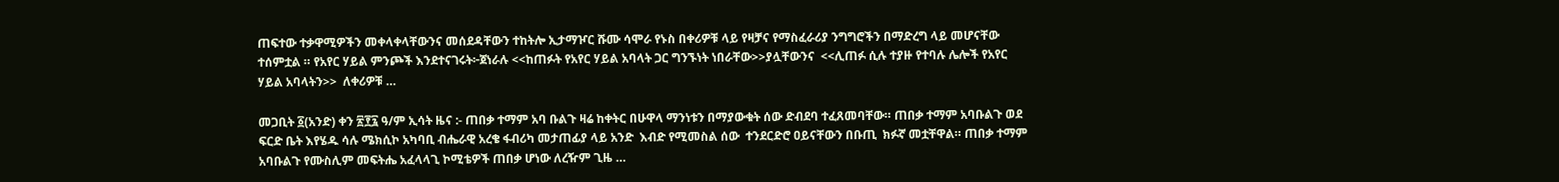ጠፍተው ተቃዋሚዎችን መቀላቀላቸውንና መሰደዳቸውን ተከትሎ ኢታማዦር ሹሙ ሳሞራ የኑስ በቀሪዎቹ ላይ የዛቻና የማስፈራሪያ ንግግሮችን በማድረግ ላይ መሆናቸው ተሰምቷል ። የአየር ሃይል ምንጮች እንደተናገሩት፦ጀነራሉ <<ከጠፉት የአየር ሃይል አባላት ጋር ግንኙነት ነበራቸው>>ያሏቸውንና  <<ሊጠፉ ሲሉ ተያዙ የተባሉ ሌሎች የአየር ሃይል አባላትን>>  ለቀሪዎቹ …

መጋቢት ፩(አንድ) ቀን ፳፻፯ ዓ/ም ኢሳት ዜና :- ጠበቃ ተማም አባ ቡልጉ ዛሬ ከቀትር በሁዋላ ማንነቱን በማያውቁት ሰው ድብደባ ተፈጸመባቸው። ጠበቃ ተማም አባቡልጉ ወደ ፍርድ ቤት እየሄዱ ሳሉ ሜክሲኮ አካባቢ ብሔራዊ አረቄ ፋብሪካ መታጠፊያ ላይ አንድ  እብድ የሚመስል ሰው  ተንደርድሮ ዐይናቸውን በቡጢ  ክፉኛ መቷቸዋል። ጠበቃ ተማም አባቡልጉ የሙስሊም መፍትሔ አፈላላጊ ኮሚቴዎች ጠበቃ ሆነው ለረዥም ጊዜ …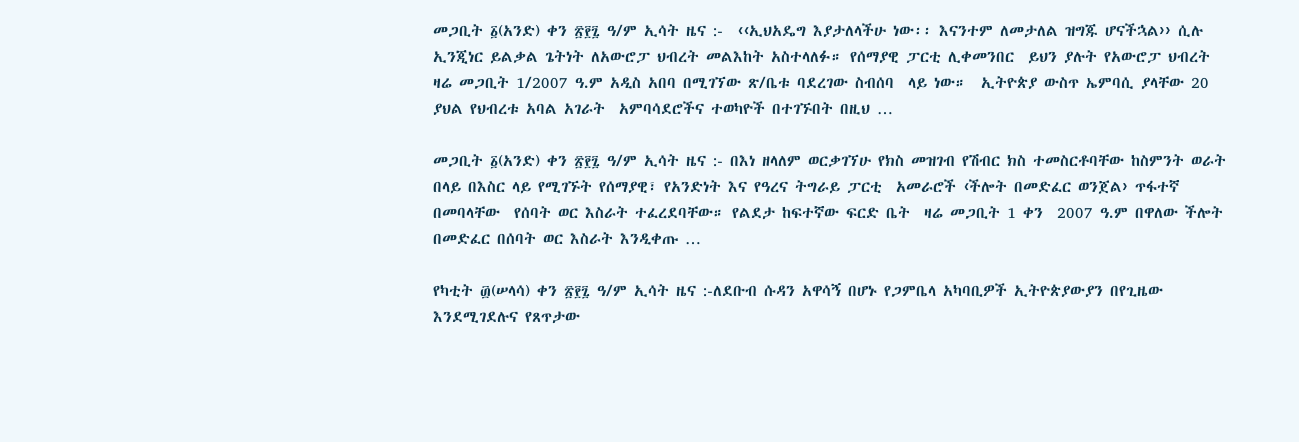መጋቢት ፩(አንድ) ቀን ፳፻፯ ዓ/ም ኢሳት ዜና :-  ‹‹ኢህአዴግ እያታለላችሁ ነው፡፡ እናንተም ለመታለል ዝግጁ ሆናችኋል›› ሲሉ ኢንጂነር ይልቃል ጌትነት ለአውሮፓ ህብረት መልእከት አስተላለፉ። የሰማያዊ ፓርቲ ሊቀመንበር  ይህን ያሉት የአውሮፓ ህብረት ዛሬ መጋቢት 1/2007 ዓ.ም አዲስ አበባ በሚገኘው ጽ/ቤቱ ባደረገው ስብሰባ  ላይ ነው።  ኢትዮጵያ ውስጥ ኤምባሲ ያላቸው 20 ያህል የህብረቱ አባል አገራት  አምባሳደሮችና ተወካዮች በተገኙበት በዚህ …

መጋቢት ፩(አንድ) ቀን ፳፻፯ ዓ/ም ኢሳት ዜና :- በእነ ዘላለም ወርቃገኘሁ የክስ መዝገብ የሽብር ክስ ተመስርቶባቸው ከስምንት ወራት በላይ በእስር ላይ የሚገኙት የሰማያዊ፣ የአንድነት እና የዓረና ትግራይ ፓርቲ  አመራሮች ‹ችሎት በመድፈር ወንጀል› ጥፋተኛ በመባላቸው  የሰባት ወር እስራት ተፈረደባቸው። የልደታ ከፍተኛው ፍርድ ቤት  ዛሬ መጋቢት 1 ቀን  2007 ዓ.ም በዋለው ችሎት  በመድፈር በሰባት ወር እስራት እንዲቀጡ …

የካቲት ፴(ሠላሳ) ቀን ፳፻፯ ዓ/ም ኢሳት ዜና :-ለደቡብ ሱዳን አዋሳኝ በሆኑ የጋምቤላ አካባቢዎች ኢትዮጵያውያን በየጊዜው እንደሚገደሉና የጸጥታው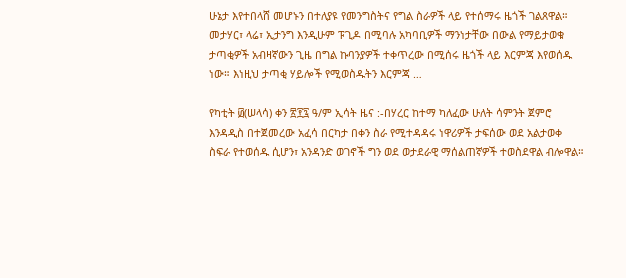ሁኔታ እየተበላሸ መሆኑን በተለያዩ የመንግስትና የግል ስራዎች ላይ የተሰማሩ ዜጎች ገልጸዋል። መታሃር፣ ላሬ፣ ኢታንግ እንዲሁም ፑጊዶ በሚባሉ አካባቢዎች ማንነታቸው በውል የማይታወቁ ታጣቂዎች አብዛኛውን ጊዜ በግል ኩባንያዎች ተቀጥረው በሚሰሩ ዜጎች ላይ እርምጃ እየወሰዱ ነው። እነዚህ ታጣቂ ሃይሎች የሚወስዱትን እርምጃ …

የካቲት ፴(ሠላሳ) ቀን ፳፻፯ ዓ/ም ኢሳት ዜና :-በሃረር ከተማ ካለፈው ሁለት ሳምንት ጀምሮ እንዳዲስ በተጀመረው አፈሳ በርካታ በቀን ስራ የሚተዳዳሩ ነዋሪዎች ታፍሰው ወደ አልታወቀ ስፍራ የተወሰዱ ሲሆን፣ አንዳንድ ወገኖች ግን ወደ ወታደራዊ ማሰልጠኛዎች ተወስደዋል ብሎዋል።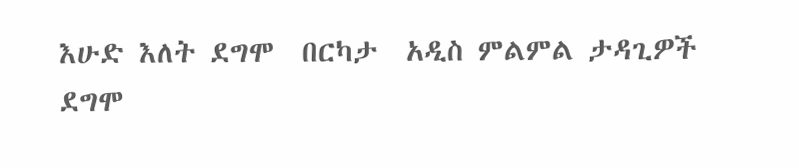እሁድ እለት ደግሞ  በርካታ  አዲስ ምልምል ታዳጊዎች ደግሞ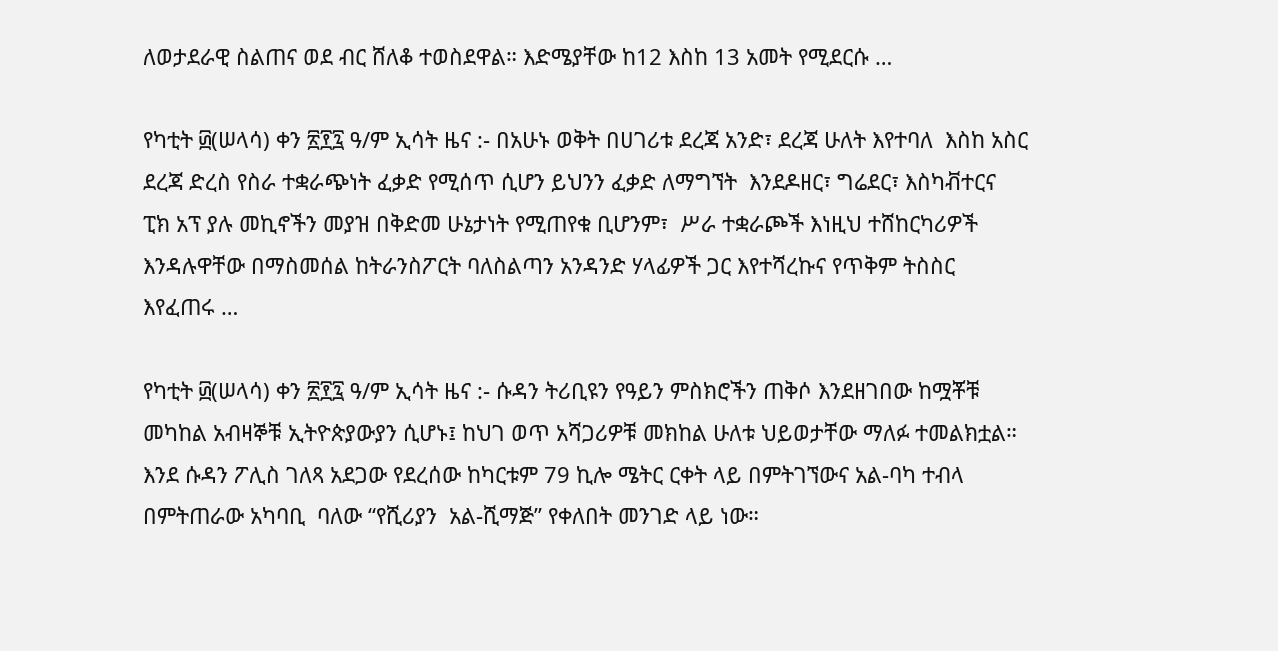ለወታደራዊ ስልጠና ወደ ብር ሸለቆ ተወስደዋል። እድሜያቸው ከ12 እስከ 13 አመት የሚደርሱ …

የካቲት ፴(ሠላሳ) ቀን ፳፻፯ ዓ/ም ኢሳት ዜና :- በአሁኑ ወቅት በሀገሪቱ ደረጃ አንድ፣ ደረጃ ሁለት እየተባለ  እስከ አስር ደረጃ ድረስ የስራ ተቋራጭነት ፈቃድ የሚሰጥ ሲሆን ይህንን ፈቃድ ለማግኘት  እንደዶዘር፣ ግሬደር፣ እስካቭተርና ፒክ አፕ ያሉ መኪኖችን መያዝ በቅድመ ሁኔታነት የሚጠየቁ ቢሆንም፣  ሥራ ተቋራጮች እነዚህ ተሸከርካሪዎች እንዳሉዋቸው በማስመሰል ከትራንስፖርት ባለስልጣን አንዳንድ ሃላፊዎች ጋር እየተሻረኩና የጥቅም ትስስር እየፈጠሩ …

የካቲት ፴(ሠላሳ) ቀን ፳፻፯ ዓ/ም ኢሳት ዜና :- ሱዳን ትሪቢዩን የዓይን ምስክሮችን ጠቅሶ እንደዘገበው ከሟቾቹ መካከል አብዛኞቹ ኢትዮጵያውያን ሲሆኑ፤ ከህገ ወጥ አሻጋሪዎቹ መክከል ሁለቱ ህይወታቸው ማለፉ ተመልክቷል። እንደ ሱዳን ፖሊስ ገለጻ አደጋው የደረሰው ከካርቱም 79 ኪሎ ሜትር ርቀት ላይ በምትገኘውና አል-ባካ ተብላ በምትጠራው አካባቢ  ባለው “የሺሪያን  አል-ሺማጅ” የቀለበት መንገድ ላይ ነው።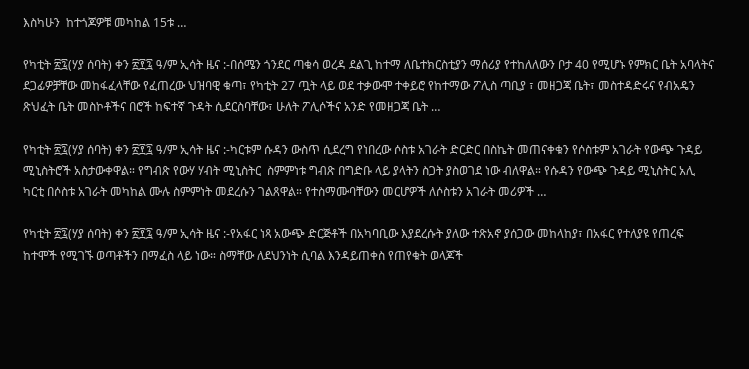እስካሁን  ከተጎጆዎቹ መካከል 15ቱ …

የካቲት ፳፯(ሃያ ሰባት) ቀን ፳፻፯ ዓ/ም ኢሳት ዜና :-በሰሜን ጎንደር ጣቁሳ ወረዳ ደልጊ ከተማ ለቤተክርስቲያን ማሰሪያ የተከለለውን ቦታ 40 የሚሆኑ የምክር ቤት አባላትና ደጋፊዎቻቸው መከፋፈላቸው የፈጠረው ህዝባዊ ቁጣ፣ የካቲት 27 ጧት ላይ ወደ ተቃውሞ ተቀይሮ የከተማው ፖሊስ ጣቢያ ፣ መዘጋጃ ቤት፣ መስተዳድሩና የብአዴን ጽህፈት ቤት መስኮቶችና በሮች ከፍተኛ ጉዳት ሲደርስባቸው፣ ሁለት ፖሊሶችና አንድ የመዘጋጃ ቤት …

የካቲት ፳፯(ሃያ ሰባት) ቀን ፳፻፯ ዓ/ም ኢሳት ዜና :-ካርቱም ሱዳን ውስጥ ሲደረግ የነበረው ሶስቱ አገራት ድርድር በስኬት መጠናቀቁን የሶስቱም አገራት የውጭ ጉዳይ ሚኒስትሮች አስታውቀዋል። የግብጽ የውሃ ሃብት ሚኒስትር  ስምምነቱ ግብጽ በግድቡ ላይ ያላትን ስጋት ያስወገደ ነው ብለዋል። የሱዳን የውጭ ጉዳይ ሚኒስትር አሊ ካርቲ በሶስቱ አገራት መካከል ሙሉ ስምምነት መደረሱን ገልጸዋል። የተስማሙባቸውን መርሆዎች ለሶስቱን አገራት መሪዎች …

የካቲት ፳፯(ሃያ ሰባት) ቀን ፳፻፯ ዓ/ም ኢሳት ዜና :-የአፋር ነጻ አውጭ ድርጅቶች በአካባቢው እያደረሱት ያለው ተጽአኖ ያሰጋው መከላከያ፣ በአፋር የተለያዩ የጠረፍ ከተሞች የሚገኙ ወጣቶችን በማፈስ ላይ ነው። ስማቸው ለደህንነት ሲባል እንዳይጠቀስ የጠየቁት ወላጆች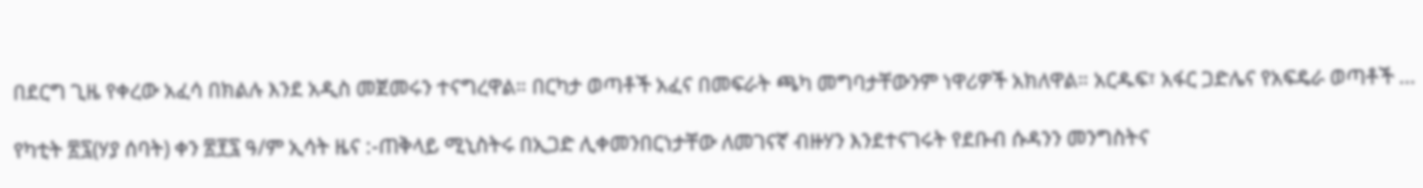በደርግ ጊዜ የቀረው አፈሳ በክልሉ እንደ አዲስ መጀመሩን ተናግረዋል። በርካታ ወጣቶች አፈና በመፍራት ጫካ መግባታቸውንም ነዋሪዎች አክለዋል። አርዱፍ፣ አፋር ጋድሌና የአፍዴራ ወጣቶች …

የካቲት ፳፯(ሃያ ሰባት) ቀን ፳፻፯ ዓ/ም ኢሳት ዜና :-ጠቅላይ ሚኒስትሩ በኢጋድ ሊቀመንበርነታቸው ለመገናኛ ብዙሃን እንደተናገሩት የደቡብ ሱዳንን መንግስትና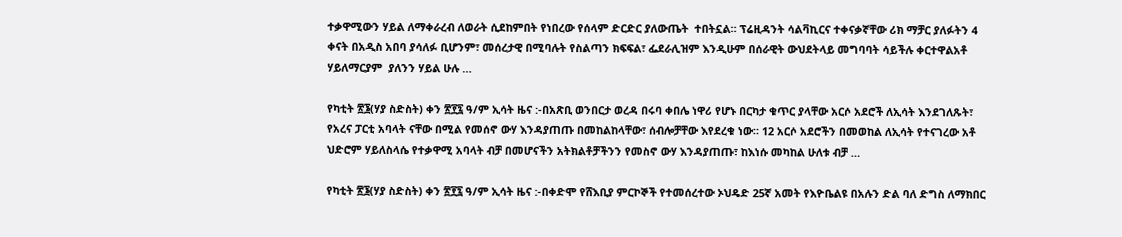ተቃዋሚውን ሃይል ለማቀራረብ ለወራት ሲደከምበት የነበረው የሰላም ድርድር ያለውጤት  ተበትኗል። ፕሬዚዳንት ሳልቫኪርና ተቀናቃኛቸው ሪክ ማቻር ያለፉትን 4 ቀናት በአዲስ አበባ ያሳለፉ ቢሆንም፣ መሰረታዊ በሚባሉት የስልጣን ክፍፍል፣ ፌደራሊዝም እንዲሁም በሰራዊት ውህደትላይ መግባባት ሳይችሉ ቀርተዋልአቶ ሃይለማርያም  ያለንን ሃይል ሁሉ …

የካቲት ፳፮(ሃያ ስድስት) ቀን ፳፻፯ ዓ/ም ኢሳት ዜና :-በአጽቢ ወንበርታ ወረዳ በሩባ ቀበሌ ነዋሪ የሆኑ በርካታ ቁጥር ያላቸው አርሶ አደሮች ለኢሳት እንደገለጹት፣ የአረና ፓርቲ አባላት ናቸው በሚል የመሰኖ ውሃ እንዳያጠጡ በመከልከላቸው፣ ሰብሎቻቸው እየደረቁ ነው። 12 አርሶ አደሮችን በመወከል ለኢሳት የተናገረው አቶ ህድሮም ሃይለስላሴ የተቃዋሚ አባላት ብቻ በመሆናችን አትክልቶቻችንን የመስኖ ውሃ እንዳያጠጡ፣ ከእነሱ መካከል ሁለቱ ብቻ …

የካቲት ፳፮(ሃያ ስድስት) ቀን ፳፻፯ ዓ/ም ኢሳት ዜና :-በቀድሞ የሸእቢያ ምርኮኞች የተመሰረተው ኦህዴድ 25ኛ አመት የእዮቤልዩ በአሉን ድል ባለ ድግስ ለማክበር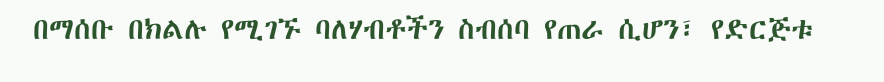በማሰቡ በክልሉ የሚገኙ ባለሃብቶችን ስብሰባ የጠራ ሲሆን፣ የድርጅቱ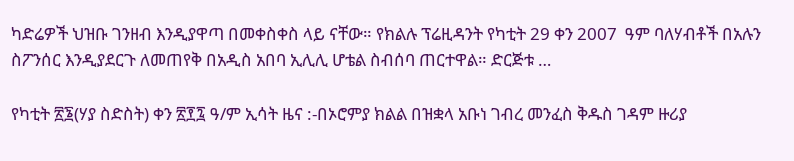ካድሬዎች ህዝቡ ገንዘብ እንዲያዋጣ በመቀስቀስ ላይ ናቸው። የክልሉ ፕሬዚዳንት የካቲት 29 ቀን 2007  ዓም ባለሃብቶች በአሉን ስፖንሰር እንዲያደርጉ ለመጠየቅ በአዲስ አበባ ኢሊሊ ሆቴል ስብሰባ ጠርተዋል። ድርጅቱ …

የካቲት ፳፮(ሃያ ስድስት) ቀን ፳፻፯ ዓ/ም ኢሳት ዜና :-በኦሮምያ ክልል በዝቋላ አቡነ ገብረ መንፈስ ቅዱስ ገዳም ዙሪያ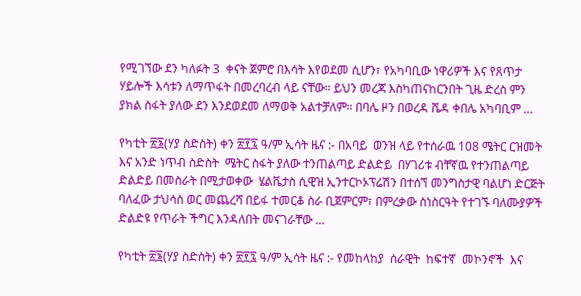የሚገኘው ደን ካለፉት 3  ቀናት ጀምሮ በእሳት እየወደመ ሲሆን፣ የአካባቢው ነዋሪዎች እና የጸጥታ ሃይሎች እሳቱን ለማጥፋት በመረባረብ ላይ ናቸው። ይህን መረጃ እስካጠናከርንበት ጊዜ ድረስ ምን ያክል ስፋት ያለው ደን እንደወደመ ለማወቅ አልተቻለም። በባሌ ዞን በወረዳ ሼዳ ቀበሌ አካባቢም …

የካቲት ፳፮(ሃያ ስድስት) ቀን ፳፻፯ ዓ/ም ኢሳት ዜና :- በአባይ  ወንዝ ላይ የተሰራዉ 108 ሜትር ርዝመት እና አንድ ነጥብ ስድስት  ሜትር ስፋት ያለው ተንጠልጣይ ድልድይ  በሃገሪቱ ብቸኛዉ የተንጠልጣይ  ድልድይ በመስራት በሚታወቀው  ሄልቬታስ ሲዊዝ ኢንተርኮኦፕሬሽን በተሰኘ መንግስታዊ ባልሆነ ድርጅት ባለፈው ታህሳስ ወር መጨረሻ በይፋ ተመርቆ ስራ ቢጀምርም፣ በምረቃው ስነስርዓት የተገኙ ባለሙያዎች ድልድዩ የጥራት ችግር እንዳለበት መናገራቸው …

የካቲት ፳፮(ሃያ ስድስት) ቀን ፳፻፯ ዓ/ም ኢሳት ዜና :- የመከላከያ  ሰራዊት  ከፍተኛ  መኮንኖች  እና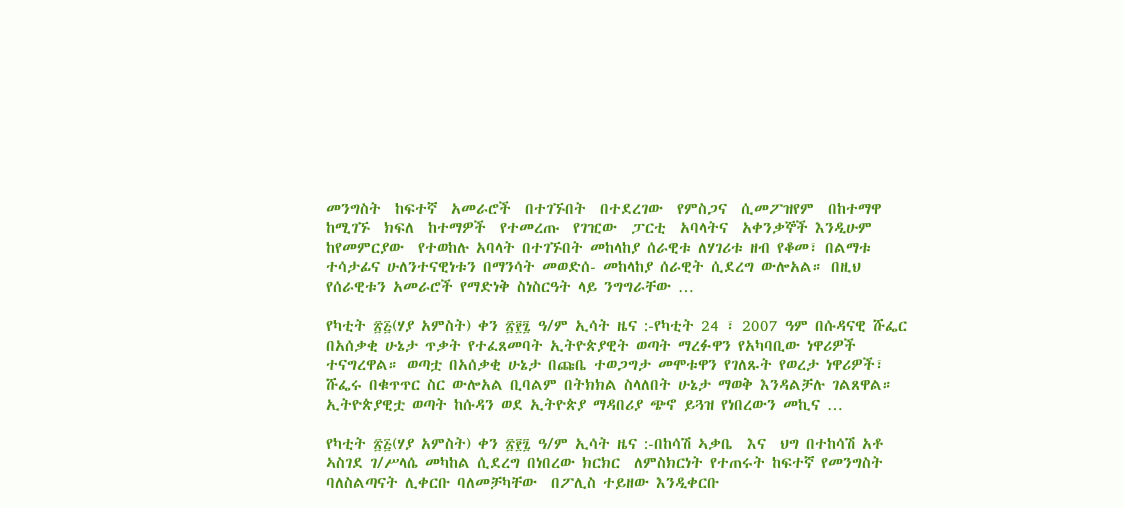መንግስት  ከፍተኛ  አመራሮች  በተገኙበት  በተደረገው  የምስጋና  ሲመፖዝየም  በከተማዋ  ከሚገኙ  ክፍለ  ከተማዎች  የተመረጡ  የገዢው  ፓርቲ  አባላትና  አቀንቃኞች እንዲሁም ከየመምርያው  የተወከሉ አባላት በተገኙበት መከላከያ ሰራዊቱ ለሃገሪቱ ዘብ የቆመ፣ በልማቱ ተሳታፊና ሁለንተናዊነቱን በማንሳት መወድሰ- መከላከያ ሰራዊት ሲደረግ ውሎአል። በዚህ የሰራዊቱን አመራሮች የማድነቅ ስነስርዓት ላይ ንግግራቸው …

የካቲት ፳፭(ሃያ አምስት) ቀን ፳፻፯ ዓ/ም ኢሳት ዜና :-የካቲት 24 ፣ 2007 ዓም በሱዳናዊ ሹፌር በአሰቃቂ ሁኔታ ጥቃት የተፈጸመባት ኢትዮጵያዊት ወጣት ማረፉዋን የአካባቢው ነዋሪዎች ተናግረዋል። ወጣቷ በአሰቃቂ ሁኔታ በጩቤ ተወጋግታ መሞቱዋን የገለጹት የወረታ ነዋሪዎች፣ ሹፌሩ በቁጥጥር ስር ውሎአል ቢባልም በትክክል ስላለበት ሁኔታ ማወቅ እንዳልቻሉ ገልጸዋል። ኢትዮጵያዊቷ ወጣት ከሱዳን ወደ ኢትዮጵያ ማዳበሪያ ጭኖ ይጓዝ የነበረውን መኪና …

የካቲት ፳፭(ሃያ አምስት) ቀን ፳፻፯ ዓ/ም ኢሳት ዜና :-በከሳሽ ኣቃቤ  እና  ህግ በተከሳሽ አቶ ኣስገደ ገ/ሥላሴ መካከል ሲደረግ በነበረው ክርክር  ለምስክርነት የተጠሩት ከፍተኛ የመንግስት ባለስልጣናት ሊቀርቡ ባለመቻካቸው  በፖሊስ ተይዘው እንዲቀርቡ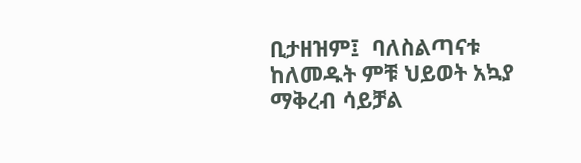ቢታዘዝም፤  ባለስልጣናቱ  ከለመዱት ምቹ ህይወት አኳያ ማቅረብ ሳይቻል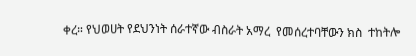ቀረ። የህወሀት የደህንነት ሰራተኛው ብስራት አማረ  የመሰረተባቸውን ክስ  ተከትሎ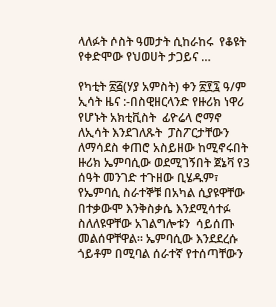ላለፉት ሶስት ዓመታት ሲከራከሩ  የቆዩት የቀድሞው የህወሀት ታጋይና …

የካቲት ፳፭(ሃያ አምስት) ቀን ፳፻፯ ዓ/ም ኢሳት ዜና :-በስዊዘርላንድ የዙሪክ ነዋሪ የሆኑት አክቲቪስት  ፊዮሬላ ሮማኖ ለኢሳት እንደገለጹት  ፓስፖርታቸውን ለማሳደስ ቀጠሮ አስይዘው ከሚኖሩበት ዙሪክ ኤምባሲው ወደሚገኝበት ጀኔቫ የ3 ሰዓት መንገድ ተጉዘው ቢሄዱም፣ የኤምባሲ ስራተኞቹ በአካል ሲያዩዋቸው በተቃውሞ እንቅስቃሴ እንደሚሳተፉ ስለለዩዋቸው አገልግሎቱን  ሳይሰጡ መልሰዋቸዋል። ኤምባሲው እንደደረሱ ጎይቶም በሚባል ሰራተኛ የተሰጣቸውን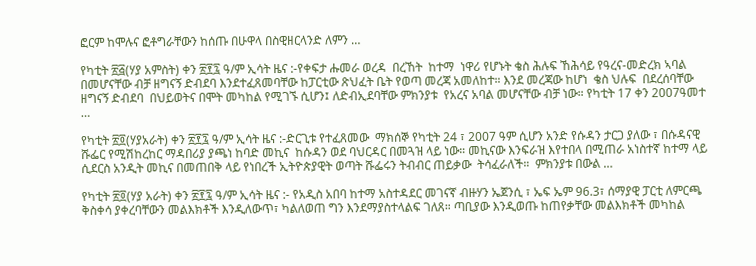ፎርም ከሞሉና ፎቶግራቸውን ከሰጡ በሁዋላ በስዊዘርላንድ ለምን …

የካቲት ፳፭(ሃያ አምስት) ቀን ፳፻፯ ዓ/ም ኢሳት ዜና :-የቀፍታ ሑመራ ወረዳ  በረኸት  ከተማ  ነዋሪ የሆኑት ቄስ ሕሉፍ ኸሕሳይ የዓረና-መድረክ ኣባል በመሆናቸው ብቻ ዘግናኝ ድብደባ እንደተፈጸመባቸው ከፓርቲው ጽህፈት ቤት የወጣ መረጃ አመለከተ። እንደ መረጃው ከሆነ  ቄስ ህሉፍ  በደረሰባቸው ዘግናኝ ድብደባ  በህይወትና በሞት መካከል የሚገኙ ሲሆን፤ ለድብኢደባቸው ምክንያቱ  የአረና አባል መሆናቸው ብቻ ነው። የካቲት 17 ቀን 2007ዓመተ …

የካቲት ፳፬(ሃያአራት) ቀን ፳፻፯ ዓ/ም ኢሳት ዜና :-ድርጊቱ የተፈጸመው  ማክሰኞ የካቲት 24 ፣ 2007 ዓም ሲሆን አንድ የሱዳን ታርጋ ያለው ፣ በሱዳናዊ ሹፌር የሚሽከረከር ማዳበሪያ ያጫነ ከባድ መኪና  ከሱዳን ወደ ባህርዳር በመጓዝ ላይ ነው። መኪናው እንፍራዝ እየተበላ በሚጠራ አነስተኛ ከተማ ላይ ሲደርስ አንዲት መኪና በመጠበቅ ላይ የነበረች ኢትዮጵያዊት ወጣት ሹፌሩን ትብብር ጠይቃው  ትሳፈራለች።  ምክንያቱ በውል …

የካቲት ፳፬(ሃያ አራት) ቀን ፳፻፯ ዓ/ም ኢሳት ዜና :- የአዲስ አበባ ከተማ አስተዳደር መገናኛ ብዙሃን ኤጀንሲ ፣ ኤፍ ኤም 96.3፣ ሰማያዊ ፓርቲ ለምርጫ ቅስቀሳ ያቀረባቸውን መልእክቶች እንዲለውጥ፣ ካልለወጠ ግን እንደማያስተላልፍ ገለጸ። ጣቢያው እንዲወጡ ከጠየቃቸው መልእክቶች መካከል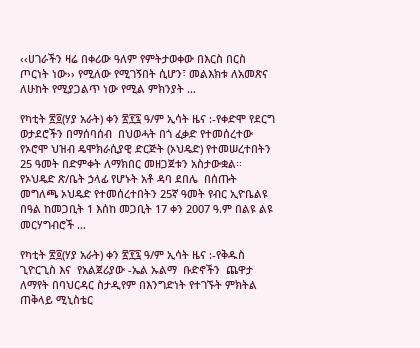‹‹ሀገራችን ዛሬ በቀሪው ዓለም የምትታወቀው በእርስ በርስ ጦርነት ነው›› የሚለው የሚገኝበት ሲሆን፣ መልእክቱ ለአመጽና ለሁከት የሚያጋልጥ ነው የሚል ምክንያት …

የካቲት ፳፬(ሃያ አራት) ቀን ፳፻፯ ዓ/ም ኢሳት ዜና :-የቀድሞ የደርግ ወታደሮችን በማሰባሰብ  በህወሓት በጎ ፈቃድ የተመሰረተው የኦሮሞ ህዝብ ዴሞክራሲያዊ ድርጅት (ኦህዴድ) የተመሠረተበትን 25 ዓመት በድምቀት ለማክበር መዘጋጀቱን አስታውቋል፡፡ የኦህዴድ ጽ/ቤት ኃላፊ የሆኑት አቶ ዳባ ደበሌ  በሰጡት መግለጫ ኦህዴድ የተመሰረተበትን 25ኛ ዓመት የብር ኢዮቤልዩ በዓል ከመጋቢት 1 እሰከ መጋቢት 17 ቀን 2007 ዓ.ም በልዩ ልዩ መርሃግብሮች …

የካቲት ፳፬(ሃያ አራት) ቀን ፳፻፯ ዓ/ም ኢሳት ዜና :-የቅዱስ ጊዮርጊስ እና  የአልጀሪያው -ኤል ኡልማ  ቡድኖችን  ጨዋታ ለማየት በባህርዳር ስታዲየም በእንግድነት የተገኙት ምክትል ጠቅላይ ሚኒስቴር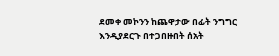ደመቀ መኮንን ከጨዋታው በፊት ንግግር እንዲያደርጉ በተጋበዙበት ሰአት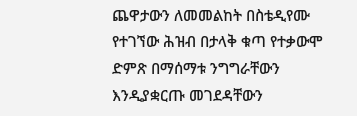ጨዋታውን ለመመልከት በስቴዲየሙ የተገኘው ሕዝብ በታላቅ ቁጣ የተቃውሞ ድምጽ በማሰማቱ ንግግራቸውን እንዲያቋርጡ መገደዳቸውን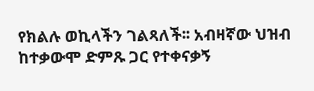የክልሉ ወኪላችን ገልጻለች፡፡ አብዛኛው ህዝብ ከተቃውሞ ድምጹ ጋር የተቀናቃኝ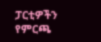ፓርቲዎችን የምርጫ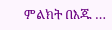ምልክት በእጁ …